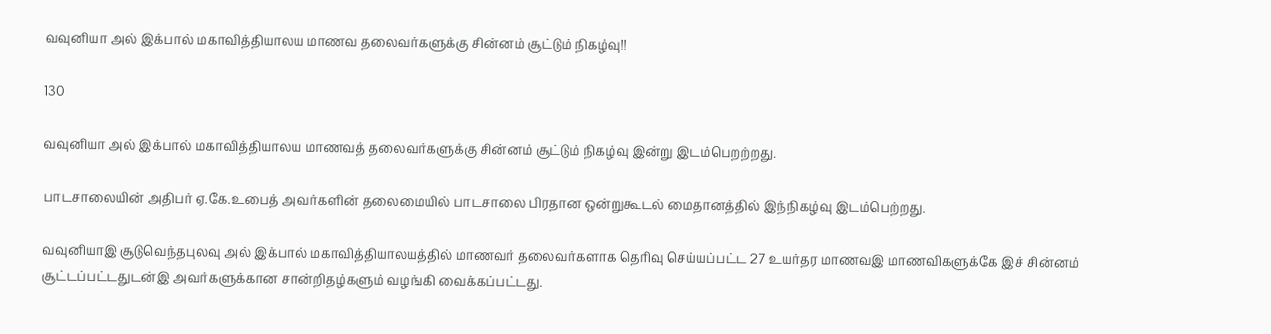வவுனியா அல் இக்பால் மகாவித்தியாலய மாணவ தலைவர்களுக்கு சின்னம் சூட்டும் நிகழ்வு!!

130

வவுனியா அல் இக்பால் மகாவித்தியாலய மாணவத் தலைவர்களுக்கு சின்னம் சூட்டும் நிகழ்வு இன்று இடம்பெறற்றது.

பாடசாலையின் அதிபர் ஏ.கே.உபைத் அவர்களின் தலைமையில் பாடசாலை பிரதான ஒன்றுகூடல் மைதானத்தில் இந்நிகழ்வு இடம்பெற்றது.

வவுனியாஇ சூடுவெந்தபுலவு அல் இக்பால் மகாவித்தியாலயத்தில் மாணவர் தலைவர்களாக தெரிவு செய்யப்பட்ட 27 உயர்தர மாணவஇ மாணவிகளுக்கே இச் சின்னம் சூட்டப்பட்டதுடன்இ அவர்களுக்கான சான்றிதழ்களும் வழங்கி வைக்கப்பட்டது.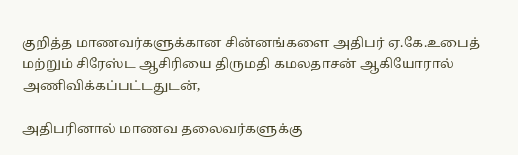குறித்த மாணவர்களுக்கான சின்னங்களை அதிபர் ஏ.கே.உபைத் மற்றும் சிரேஸ்ட ஆசிரியை திருமதி கமலதாசன் ஆகியோரால் அணிவிக்கப்பட்டதுடன்,

அதிபரினால் மாணவ தலைவர்களுக்கு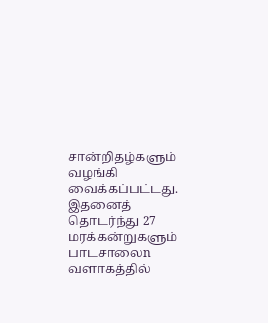சான்றிதழ்களும் வழங்கி வைக்கப்பட்டது. இதனைத் தொடர்ந்து 27 மரக்கன்றுகளும் பாடசாலைn வளாகத்தில்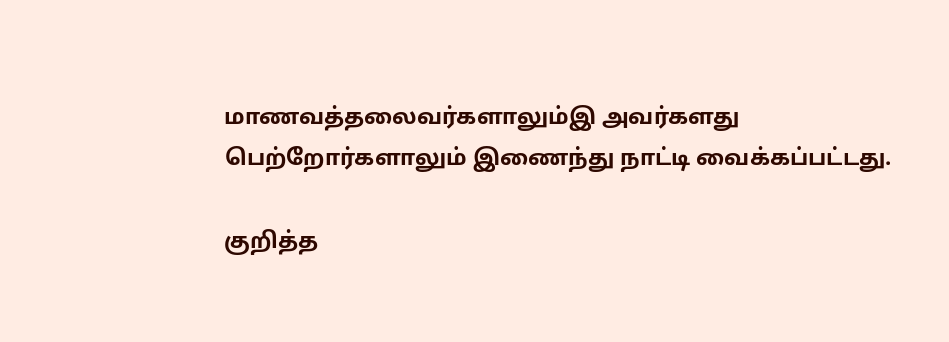மாணவத்தலைவர்களாலும்இ அவர்களது பெற்றோர்களாலும் இணைந்து நாட்டி வைக்கப்பட்டது.

குறித்த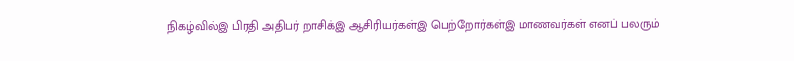நிகழ்வில்இ பிரதி அதிபர் றாசிக்இ ஆசிரியர்கள்இ பெற்றோர்கள்இ மாணவர்கள் எனப் பலரும்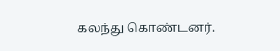கலந்து கொண்டனர்.